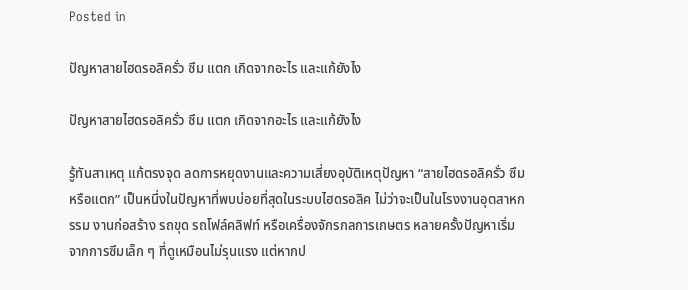Posted in

ปัญหาสายไฮดรอลิครั่ว ซึม แตก เกิดจากอะไร และแก้ยังไง

ปัญหาสายไฮดรอลิครั่ว ซึม แตก เกิดจากอะไร และแก้ยังไง

รู้ทันสาเหตุ แก้ตรงจุด ลดการหยุดงานและความเสี่ยงอุบัติเหตุปัญหา “สายไฮดรอลิครั่ว ซึม หรือแตก” เป็นหนึ่งในปัญหาที่พบบ่อยที่สุดในระบบไฮดรอลิค ไม่ว่าจะเป็นในโรงงานอุตสาหกรรม งานก่อสร้าง รถขุด รถโฟล์คลิฟท์ หรือเครื่องจักรกลการเกษตร หลายครั้งปัญหาเริ่มจากการซึมเล็ก ๆ ที่ดูเหมือนไม่รุนแรง แต่หากป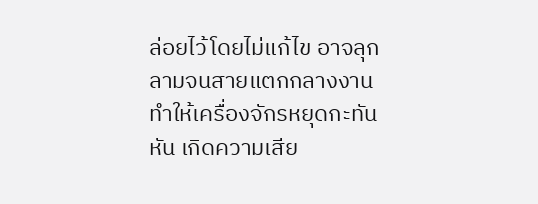ล่อยไว้โดยไม่แก้ไข อาจลุกลามจนสายแตกกลางงาน ทำให้เครื่องจักรหยุดกะทันหัน เกิดความเสีย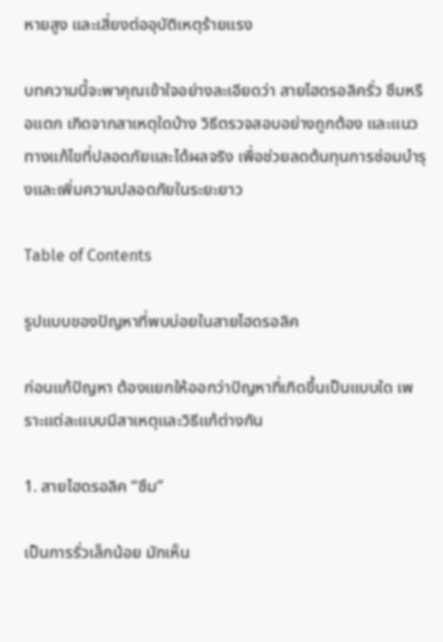หายสูง และเสี่ยงต่ออุบัติเหตุร้ายแรง

บทความนี้จะพาคุณเข้าใจอย่างละเอียดว่า สายไฮดรอลิครั่ว ซึมหรือแตก เกิดจากสาเหตุใดบ้าง วิธีตรวจสอบอย่างถูกต้อง และแนวทางแก้ไขที่ปลอดภัยและได้ผลจริง เพื่อช่วยลดต้นทุนการซ่อมบำรุงและเพิ่มความปลอดภัยในระยะยาว

Table of Contents

รูปแบบของปัญหาที่พบบ่อยในสายไฮดรอลิค

ก่อนแก้ปัญหา ต้องแยกให้ออกว่าปัญหาที่เกิดขึ้นเป็นแบบใด เพราะแต่ละแบบมีสาเหตุและวิธีแก้ต่างกัน

1. สายไฮดรอลิค “ซึม”

เป็นการรั่วเล็กน้อย มักเห็น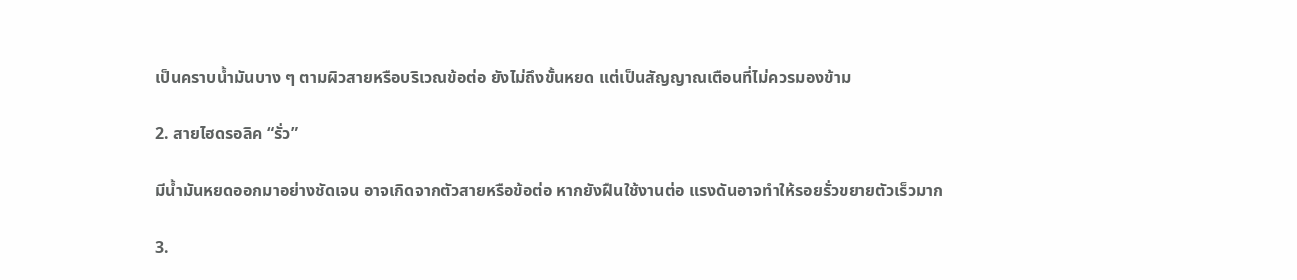เป็นคราบน้ำมันบาง ๆ ตามผิวสายหรือบริเวณข้อต่อ ยังไม่ถึงขั้นหยด แต่เป็นสัญญาณเตือนที่ไม่ควรมองข้าม

2. สายไฮดรอลิค “รั่ว”

มีน้ำมันหยดออกมาอย่างชัดเจน อาจเกิดจากตัวสายหรือข้อต่อ หากยังฝืนใช้งานต่อ แรงดันอาจทำให้รอยรั่วขยายตัวเร็วมาก

3.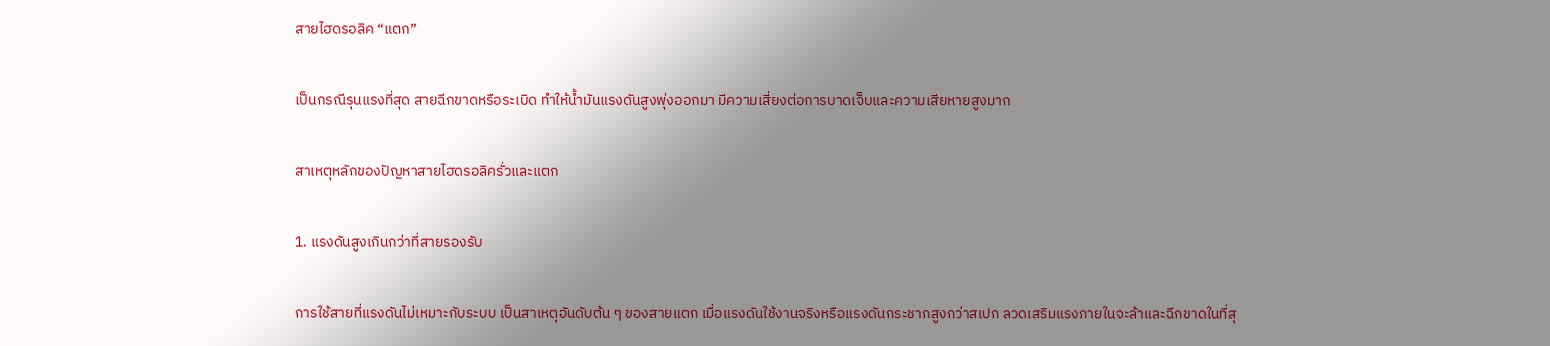สายไฮดรอลิค “แตก”

เป็นกรณีรุนแรงที่สุด สายฉีกขาดหรือระเบิด ทำให้น้ำมันแรงดันสูงพุ่งออกมา มีความเสี่ยงต่อการบาดเจ็บและความเสียหายสูงมาก

สาเหตุหลักของปัญหาสายไฮดรอลิครั่วและแตก

1. แรงดันสูงเกินกว่าที่สายรองรับ

การใช้สายที่แรงดันไม่เหมาะกับระบบ เป็นสาเหตุอันดับต้น ๆ ของสายแตก เมื่อแรงดันใช้งานจริงหรือแรงดันกระชากสูงกว่าสเปก ลวดเสริมแรงภายในจะล้าและฉีกขาดในที่สุ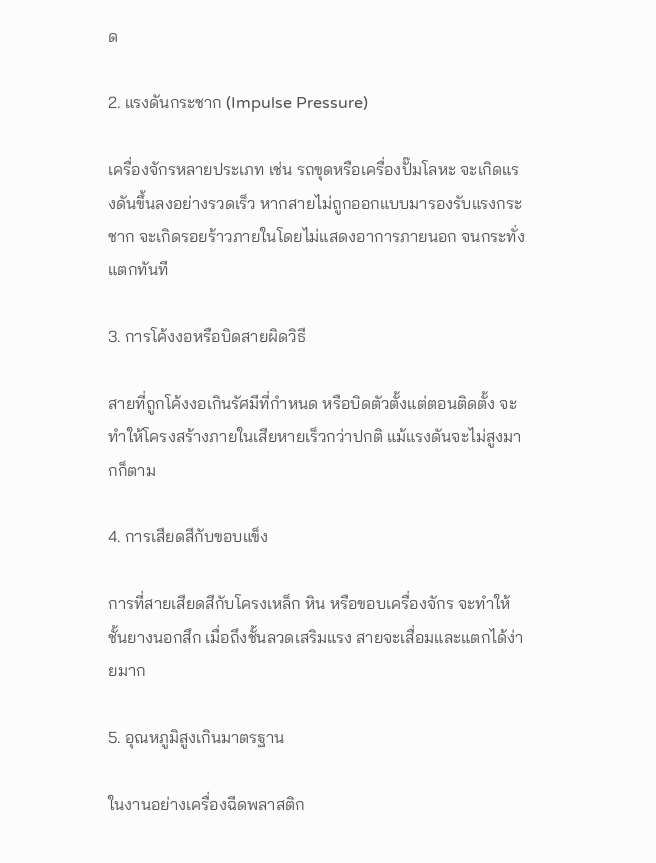ด

2. แรงดันกระชาก (Impulse Pressure)

เครื่องจักรหลายประเภท เช่น รถขุดหรือเครื่องปั๊มโลหะ จะเกิดแรงดันขึ้นลงอย่างรวดเร็ว หากสายไม่ถูกออกแบบมารองรับแรงกระชาก จะเกิดรอยร้าวภายในโดยไม่แสดงอาการภายนอก จนกระทั่งแตกทันที

3. การโค้งงอหรือบิดสายผิดวิธี

สายที่ถูกโค้งงอเกินรัศมีที่กำหนด หรือบิดตัวตั้งแต่ตอนติดตั้ง จะทำให้โครงสร้างภายในเสียหายเร็วกว่าปกติ แม้แรงดันจะไม่สูงมากก็ตาม

4. การเสียดสีกับขอบแข็ง

การที่สายเสียดสีกับโครงเหล็ก หิน หรือขอบเครื่องจักร จะทำให้ชั้นยางนอกสึก เมื่อถึงชั้นลวดเสริมแรง สายจะเสื่อมและแตกได้ง่ายมาก

5. อุณหภูมิสูงเกินมาตรฐาน

ในงานอย่างเครื่องฉีดพลาสติก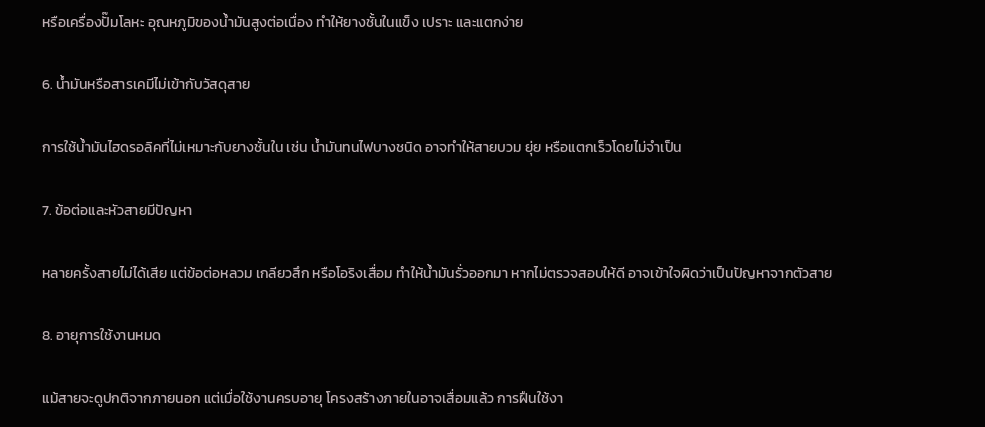หรือเครื่องปั๊มโลหะ อุณหภูมิของน้ำมันสูงต่อเนื่อง ทำให้ยางชั้นในแข็ง เปราะ และแตกง่าย

6. น้ำมันหรือสารเคมีไม่เข้ากับวัสดุสาย

การใช้น้ำมันไฮดรอลิคที่ไม่เหมาะกับยางชั้นใน เช่น น้ำมันทนไฟบางชนิด อาจทำให้สายบวม ยุ่ย หรือแตกเร็วโดยไม่จำเป็น

7. ข้อต่อและหัวสายมีปัญหา

หลายครั้งสายไม่ได้เสีย แต่ข้อต่อหลวม เกลียวสึก หรือโอริงเสื่อม ทำให้น้ำมันรั่วออกมา หากไม่ตรวจสอบให้ดี อาจเข้าใจผิดว่าเป็นปัญหาจากตัวสาย

8. อายุการใช้งานหมด

แม้สายจะดูปกติจากภายนอก แต่เมื่อใช้งานครบอายุ โครงสร้างภายในอาจเสื่อมแล้ว การฝืนใช้งา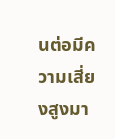นต่อมีความเสี่ยงสูงมา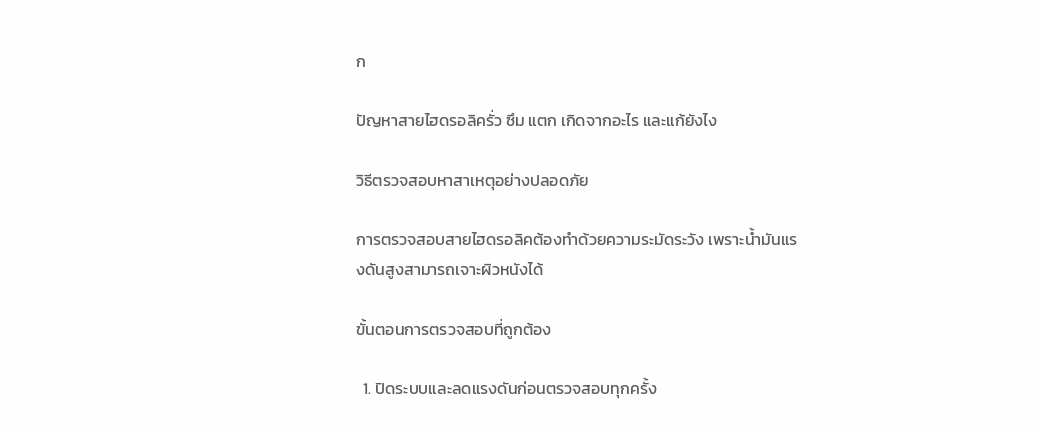ก

ปัญหาสายไฮดรอลิครั่ว ซึม แตก เกิดจากอะไร และแก้ยังไง

วิธีตรวจสอบหาสาเหตุอย่างปลอดภัย

การตรวจสอบสายไฮดรอลิคต้องทำด้วยความระมัดระวัง เพราะน้ำมันแรงดันสูงสามารถเจาะผิวหนังได้

ขั้นตอนการตรวจสอบที่ถูกต้อง

  1. ปิดระบบและลดแรงดันก่อนตรวจสอบทุกครั้ง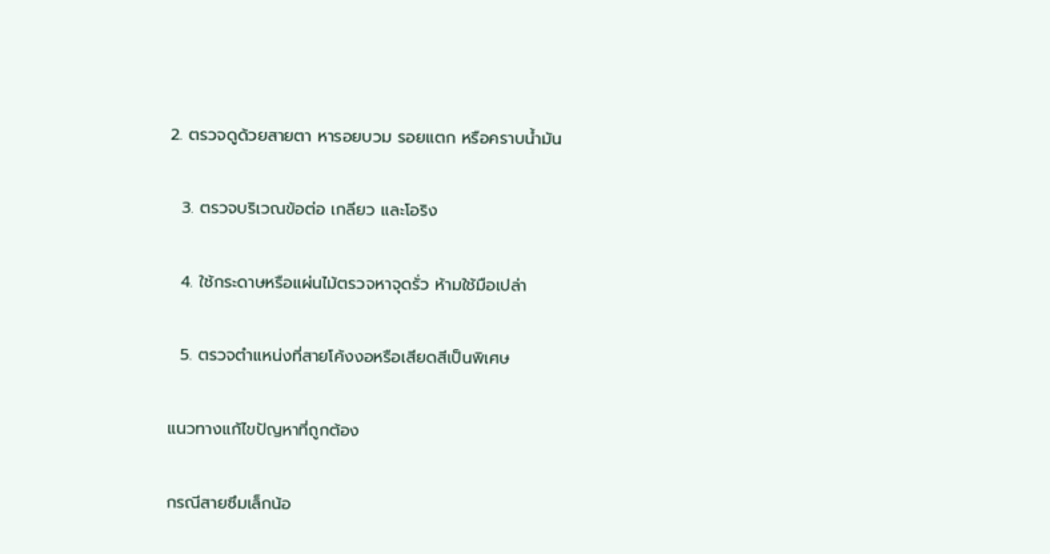2. ตรวจดูด้วยสายตา หารอยบวม รอยแตก หรือคราบน้ำมัน

  3. ตรวจบริเวณข้อต่อ เกลียว และโอริง

  4. ใช้กระดาษหรือแผ่นไม้ตรวจหาจุดรั่ว ห้ามใช้มือเปล่า

  5. ตรวจตำแหน่งที่สายโค้งงอหรือเสียดสีเป็นพิเศษ

แนวทางแก้ไขปัญหาที่ถูกต้อง

กรณีสายซึมเล็กน้อ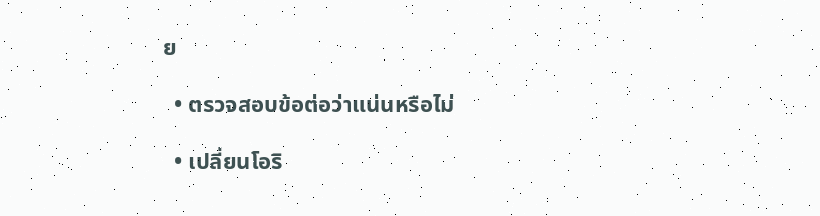ย

  • ตรวจสอบข้อต่อว่าแน่นหรือไม่

  • เปลี่ยนโอริ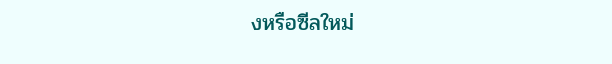งหรือซีลใหม่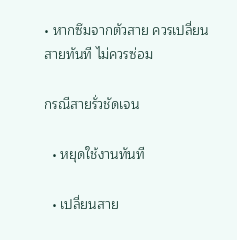• หากซึมจากตัวสาย ควรเปลี่ยนสายทันที ไม่ควรซ่อม

กรณีสายรั่วชัดเจน

  • หยุดใช้งานทันที

  • เปลี่ยนสาย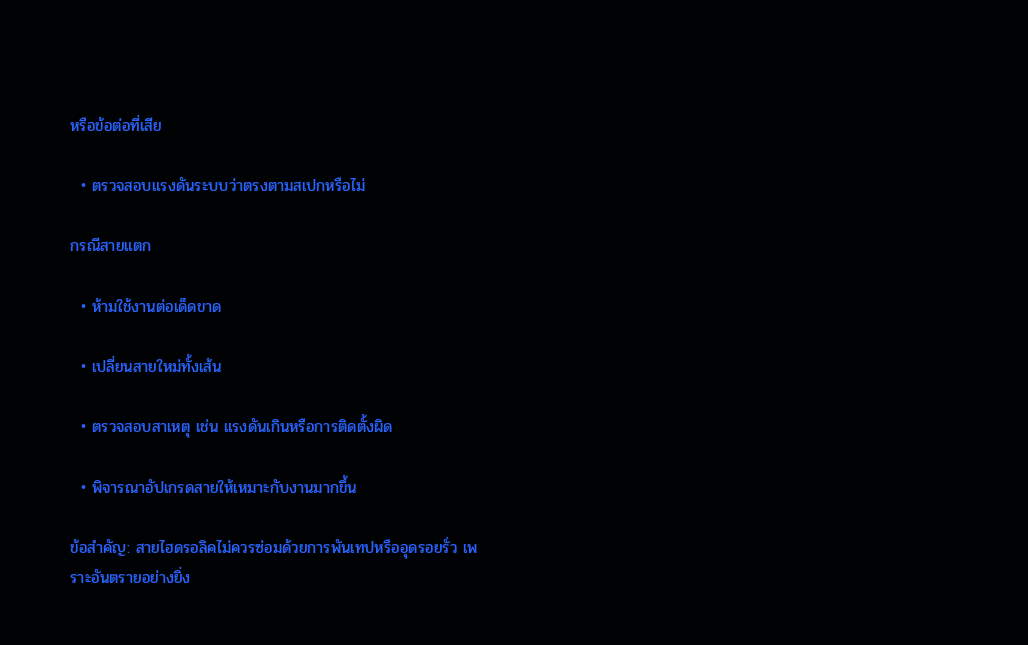หรือข้อต่อที่เสีย

  • ตรวจสอบแรงดันระบบว่าตรงตามสเปกหรือไม่

กรณีสายแตก

  • ห้ามใช้งานต่อเด็ดขาด

  • เปลี่ยนสายใหม่ทั้งเส้น

  • ตรวจสอบสาเหตุ เช่น แรงดันเกินหรือการติดตั้งผิด

  • พิจารณาอัปเกรดสายให้เหมาะกับงานมากขึ้น

ข้อสำคัญ: สายไฮดรอลิคไม่ควรซ่อมด้วยการพันเทปหรืออุดรอยรั่ว เพราะอันตรายอย่างยิ่ง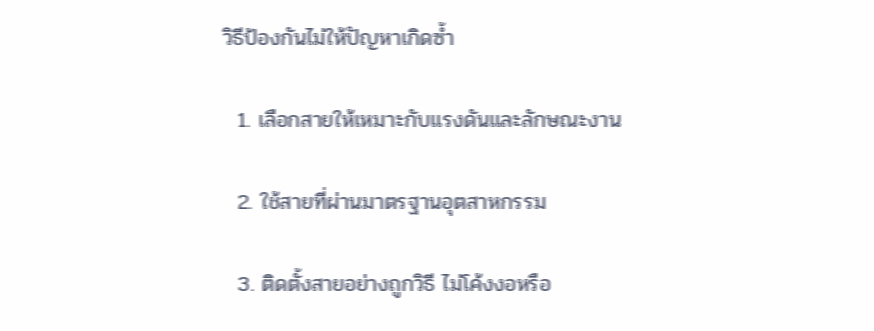วิธีป้องกันไม่ให้ปัญหาเกิดซ้ำ

  1. เลือกสายให้เหมาะกับแรงดันและลักษณะงาน

  2. ใช้สายที่ผ่านมาตรฐานอุตสาหกรรม

  3. ติดตั้งสายอย่างถูกวิธี ไม่โค้งงอหรือ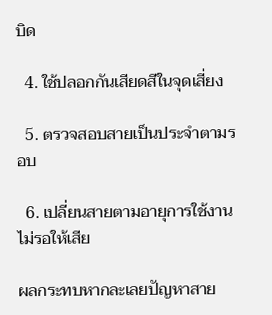บิด

  4. ใช้ปลอกกันเสียดสีในจุดเสี่ยง

  5. ตรวจสอบสายเป็นประจำตามรอบ

  6. เปลี่ยนสายตามอายุการใช้งาน ไม่รอให้เสีย

ผลกระทบหากละเลยปัญหาสาย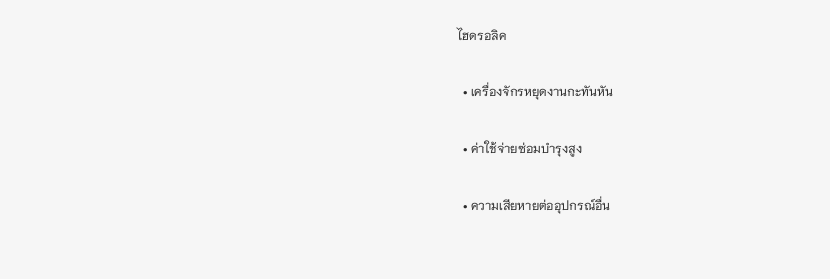ไฮดรอลิค

  • เครื่องจักรหยุดงานกะทันหัน

  • ค่าใช้จ่ายซ่อมบำรุงสูง

  • ความเสียหายต่ออุปกรณ์อื่น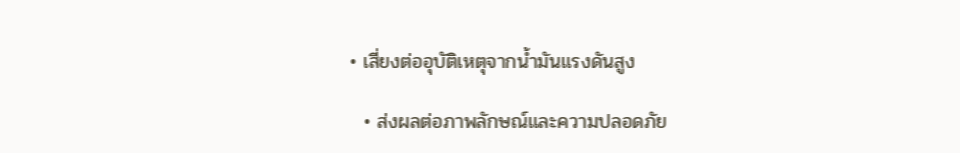• เสี่ยงต่ออุบัติเหตุจากน้ำมันแรงดันสูง

  • ส่งผลต่อภาพลักษณ์และความปลอดภัย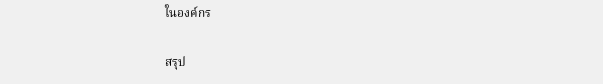ในองค์กร

สรุป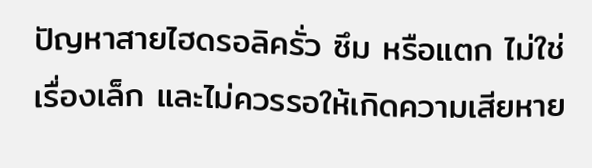ปัญหาสายไฮดรอลิครั่ว ซึม หรือแตก ไม่ใช่เรื่องเล็ก และไม่ควรรอให้เกิดความเสียหาย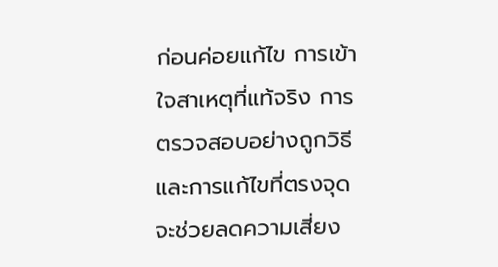ก่อนค่อยแก้ไข การเข้าใจสาเหตุที่แท้จริง การตรวจสอบอย่างถูกวิธี และการแก้ไขที่ตรงจุด จะช่วยลดความเสี่ยง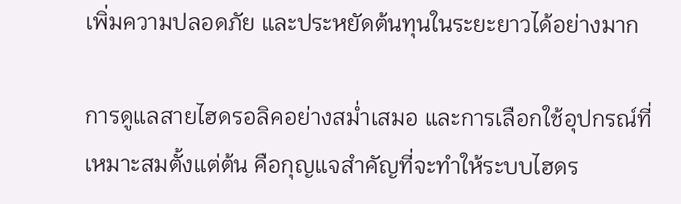เพิ่มความปลอดภัย และประหยัดต้นทุนในระยะยาวได้อย่างมาก

การดูแลสายไฮดรอลิคอย่างสม่ำเสมอ และการเลือกใช้อุปกรณ์ที่เหมาะสมตั้งแต่ต้น คือกุญแจสำคัญที่จะทำให้ระบบไฮดร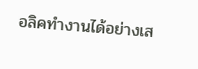อลิคทำงานได้อย่างเส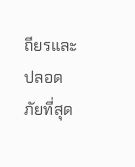ถียรและปลอดภัยที่สุด